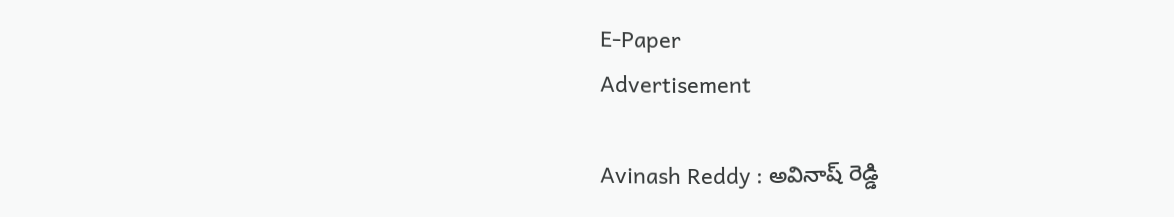E-Paper
Advertisement

Avinash Reddy : అవినాష్ రెడ్డి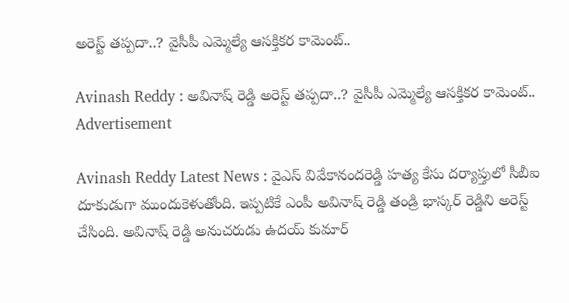అరెస్ట్ తప్పదా..? వైసీపీ ఎమ్మెల్యే ఆసక్తికర కామెంట్..

Avinash Reddy : అవినాష్ రెడ్డి అరెస్ట్ తప్పదా..? వైసీపీ ఎమ్మెల్యే ఆసక్తికర కామెంట్..
Advertisement

Avinash Reddy Latest News : వైఎస్ వివేకానందరెడ్డి హత్య కేసు దర్యాప్తులో సీబీఐ దూకుడుగా ముందుకెళుతోంది. ఇప్పటికే ఎంపీ అవినాష్ రెడ్డి తండ్రి భాస్కర్ రెడ్డిని అరెస్ట్ చేసింది. అవినాష్ రెడ్డి అనుచరుడు ఉదయ్ కుమార్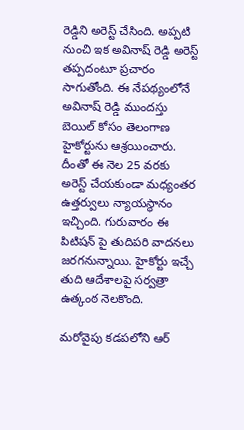రెడ్డిని అరెస్ట్ చేసింది. అప్పటి నుంచి ఇక అవినాష్ రెడ్డి అరెస్ట్ తప్పదంటూ ప్రచారం సాగుతోంది. ఈ నేపథ్యంలోనే అవినాష్ రెడ్డి ముందస్తు బెయిల్ కోసం తెలంగాణ హైకోర్టును ఆశ్రయించారు. దీంతో ఈ నెల 25 వరకు అరెస్ట్ చేయకుండా మధ్యంతర ఉత్తర్వులు న్యాయస్థానం ఇచ్చింది. గురువారం ఈ పిటిషన్ పై తుదిపరి వాదనలు జరగనున్నాయి. హైకోర్టు ఇచ్చే తుది ఆదేశాలపై సర్వత్రా ఉత్కంఠ నెలకొంది.

మరోవైపు కడపలోని ఆర్‌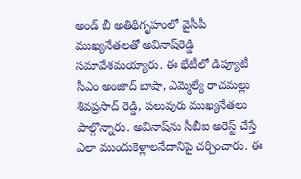అండ్‌ బీ అతిథిగృహంలో వైసీపీ ముఖ్యనేతలతో అవినాష్‌రెడ్డి సమావేశమయ్యారు. ఈ భేటీలో డిప్యూటీ సీఎం అంజాద్‌ బాషా, ఎమ్మెల్యే రాచమల్లు శివప్రసాద్‌ రెడ్డి, పలువురు ముఖ్యనేతలు పాల్గొన్నారు. అవినాష్‌ను సీబీఐ అరెస్ట్‌ చేస్తే ఎలా ముందుకెళ్లాలనేదానిపై చర్చించారు. ఈ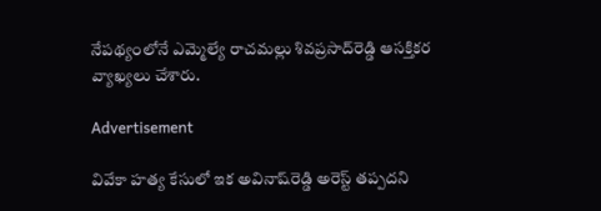నేపథ్యంలోనే ఎమ్మెల్యే రాచమల్లు శివప్రసాద్‌రెడ్డి ఆసక్తికర వ్యాఖ్యలు చేశారు.

Advertisement

వివేకా హత్య కేసులో ఇక అవినాష్‌రెడ్డి అరెస్ట్‌ తప్పదని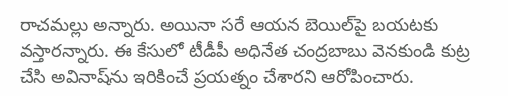రాచమల్లు అన్నారు. అయినా సరే ఆయన బెయిల్‌పై బయటకు వస్తారన్నారు. ఈ కేసులో టీడీపీ అధినేత చంద్రబాబు వెనకుండి కుట్ర చేసి అవినాష్‌ను ఇరికించే ప్రయత్నం చేశారని ఆరోపించారు.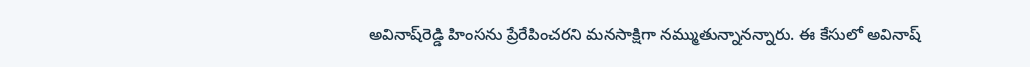అవినాష్‌రెడ్డి హింసను ప్రేరేపించరని మనసాక్షిగా నమ్ముతున్నానన్నారు. ఈ కేసులో అవినాష్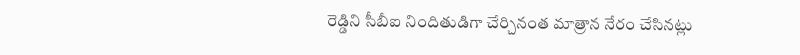రెడ్డిని సీబీఐ నిందితుడిగా చేర్చినంత మాత్రాన నేరం చేసినట్లు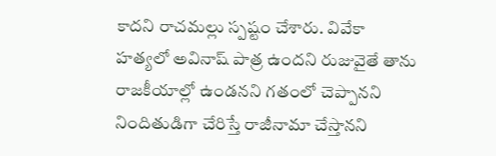కాదని రాచమల్లు స్పష్టం చేశారు. వివేకా హత్యలో అవినాష్‌ పాత్ర ఉందని రుజువైతే తాను రాజకీయాల్లో ఉండనని గతంలో చెప్పానని నిందితుడిగా చేరిస్తే రాజీనామా చేస్తానని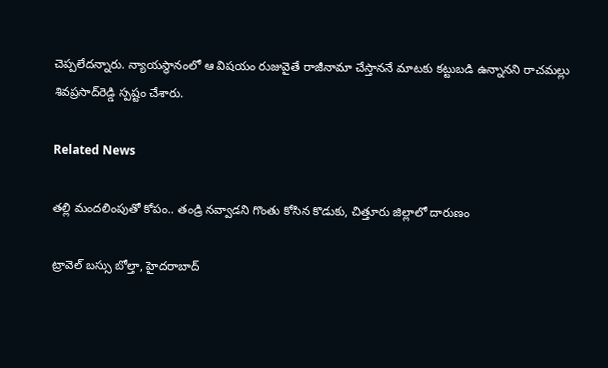చెప్పలేదన్నారు. న్యాయస్థానంలో ఆ విషయం రుజువైతే రాజీనామా చేస్తాననే మాటకు కట్టుబడి ఉన్నానని రాచమల్లు శివప్రసాద్‌రెడ్డి స్పష్టం చేశారు.

Related News

తల్లి మందలింపుతో కోపం.. తండ్రి నవ్వాడని గొంతు కోసిన కొడుకు, చిత్తూరు జిల్లాలో దారుణం

ట్రావెల్ బస్సు బోల్తా, హైదరాబాద్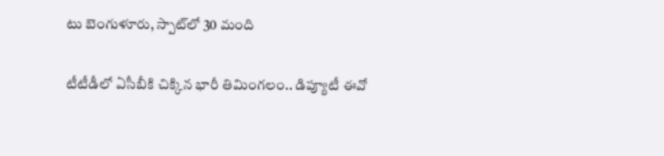టు బెంగుళూరు, స్పాట్‌లో 30 మంది

టీటీడీలో ఏసీబీకి చిక్కిన భారీ తిమింగలం.. డిప్యూటీ ఈవో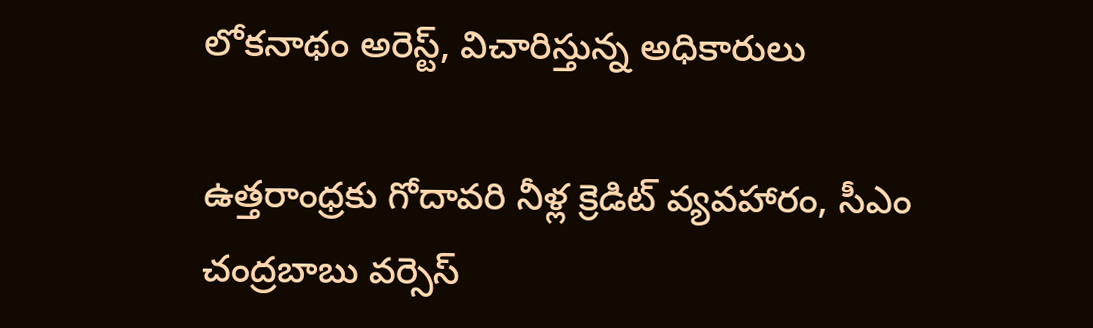లోకనాథం అరెస్ట్, విచారిస్తున్న అధికారులు

ఉత్తరాంధ్రకు గోదావరి నీళ్ల క్రెడిట్ వ్యవహారం, సీఎం చంద్రబాబు వర్సెస్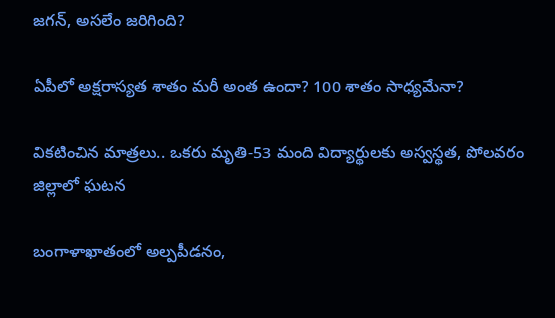జగన్, అసలేం జరిగింది?

ఏపీలో అక్షరాస్యత శాతం మరీ అంత ఉందా? 100 శాతం సాధ్యమేనా?

వికటించిన మాత్రలు.. ఒకరు మృతి-53 మంది విద్యార్థులకు అస్వస్థత, పోలవరం జిల్లాలో ఘటన

బంగాళాఖాతంలో అల్పపీడనం,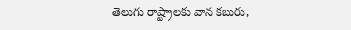తెలుగు రాష్ట్రాలకు వాన కబురు,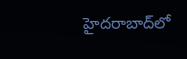హైదరాబాద్‌లో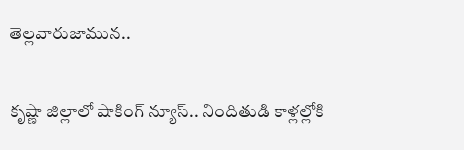తెల్లవారుజామున..

కృష్ణా జిల్లాలో షాకింగ్ న్యూస్.. నిందితుడి కాళ్లల్లోకి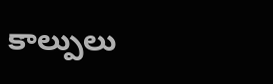కాల్పులు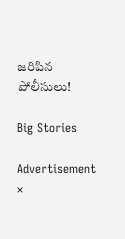జరిపిన పోలీసులు!

Big Stories

Advertisement
×